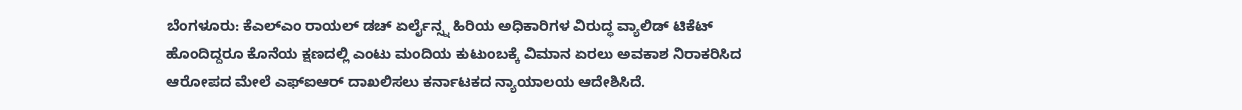ಬೆಂಗಳೂರು: ಕೆಎಲ್ಎಂ ರಾಯಲ್ ಡಚ್ ಏರ್ಲೈನ್ಸ್ನ ಹಿರಿಯ ಅಧಿಕಾರಿಗಳ ವಿರುದ್ಧ ವ್ಯಾಲಿಡ್ ಟಿಕೆಟ್ ಹೊಂದಿದ್ದರೂ ಕೊನೆಯ ಕ್ಷಣದಲ್ಲಿ ಎಂಟು ಮಂದಿಯ ಕುಟುಂಬಕ್ಕೆ ವಿಮಾನ ಏರಲು ಅವಕಾಶ ನಿರಾಕರಿಸಿದ ಆರೋಪದ ಮೇಲೆ ಎಫ್ಐಆರ್ ದಾಖಲಿಸಲು ಕರ್ನಾಟಕದ ನ್ಯಾಯಾಲಯ ಆದೇಶಿಸಿದೆ.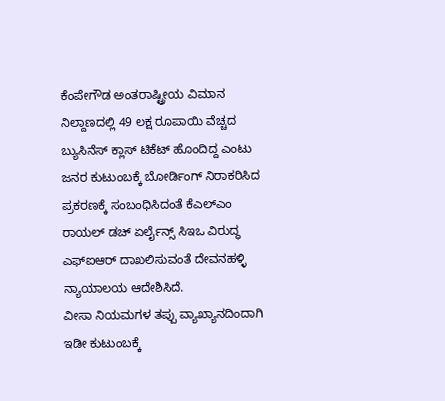ಕೆಂಪೇಗೌಡ ಅಂತರಾಷ್ಟ್ರೀಯ ವಿಮಾನ ನಿಲ್ದಾಣದಲ್ಲಿ 49 ಲಕ್ಷ ರೂಪಾಯಿ ವೆಚ್ಚದ ಬ್ಯುಸಿನೆಸ್ ಕ್ಲಾಸ್ ಟಿಕೆಟ್ ಹೊಂದಿದ್ದ ಎಂಟು ಜನರ ಕುಟುಂಬಕ್ಕೆ ಬೋರ್ಡಿಂಗ್ ನಿರಾಕರಿಸಿದ ಪ್ರಕರಣಕ್ಕೆ ಸಂಬಂಧಿಸಿದಂತೆ ಕೆಎಲ್ಎಂ ರಾಯಲ್ ಡಚ್ ಏರ್ಲೈನ್ಸ್ ಸಿಇಒ ವಿರುದ್ಧ ಎಫ್ಐಆರ್ ದಾಖಲಿಸುವಂತೆ ದೇವನಹಳ್ಳಿ ನ್ಯಾಯಾಲಯ ಆದೇಶಿಸಿದೆ.
ವೀಸಾ ನಿಯಮಗಳ ತಪ್ಪು ವ್ಯಾಖ್ಯಾನದಿಂದಾಗಿ ಇಡೀ ಕುಟುಂಬಕ್ಕೆ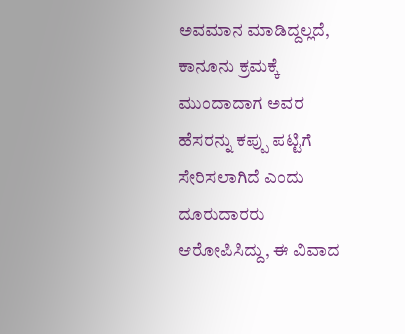ಅವಮಾನ ಮಾಡಿದ್ದಲ್ಲದೆ, ಕಾನೂನು ಕ್ರಮಕ್ಕೆ ಮುಂದಾದಾಗ ಅವರ ಹೆಸರನ್ನು ಕಪ್ಪು ಪಟ್ಟಿಗೆ ಸೇರಿಸಲಾಗಿದೆ ಎಂದು ದೂರುದಾರರು ಆರೋಪಿಸಿದ್ದು, ಈ ವಿವಾದ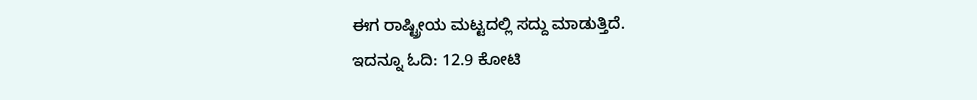ಈಗ ರಾಷ್ಟ್ರೀಯ ಮಟ್ಟದಲ್ಲಿ ಸದ್ದು ಮಾಡುತ್ತಿದೆ.
ಇದನ್ನೂ ಓದಿ: 12.9 ಕೋಟಿ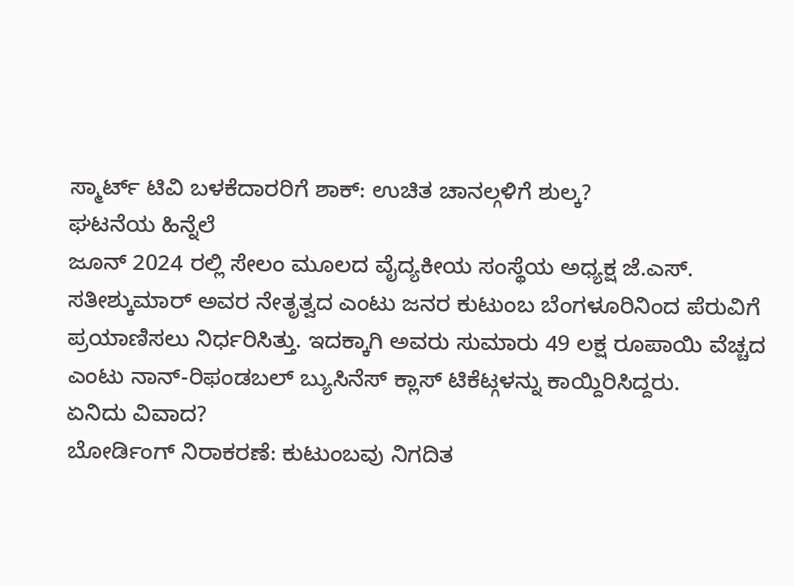ಸ್ಮಾರ್ಟ್ ಟಿವಿ ಬಳಕೆದಾರರಿಗೆ ಶಾಕ್: ಉಚಿತ ಚಾನಲ್ಗಳಿಗೆ ಶುಲ್ಕ?
ಘಟನೆಯ ಹಿನ್ನೆಲೆ
ಜೂನ್ 2024 ರಲ್ಲಿ ಸೇಲಂ ಮೂಲದ ವೈದ್ಯಕೀಯ ಸಂಸ್ಥೆಯ ಅಧ್ಯಕ್ಷ ಜೆ.ಎಸ್. ಸತೀಶ್ಕುಮಾರ್ ಅವರ ನೇತೃತ್ವದ ಎಂಟು ಜನರ ಕುಟುಂಬ ಬೆಂಗಳೂರಿನಿಂದ ಪೆರುವಿಗೆ ಪ್ರಯಾಣಿಸಲು ನಿರ್ಧರಿಸಿತ್ತು. ಇದಕ್ಕಾಗಿ ಅವರು ಸುಮಾರು 49 ಲಕ್ಷ ರೂಪಾಯಿ ವೆಚ್ಚದ ಎಂಟು ನಾನ್-ರಿಫಂಡಬಲ್ ಬ್ಯುಸಿನೆಸ್ ಕ್ಲಾಸ್ ಟಿಕೆಟ್ಗಳನ್ನು ಕಾಯ್ದಿರಿಸಿದ್ದರು.
ಏನಿದು ವಿವಾದ?
ಬೋರ್ಡಿಂಗ್ ನಿರಾಕರಣೆ: ಕುಟುಂಬವು ನಿಗದಿತ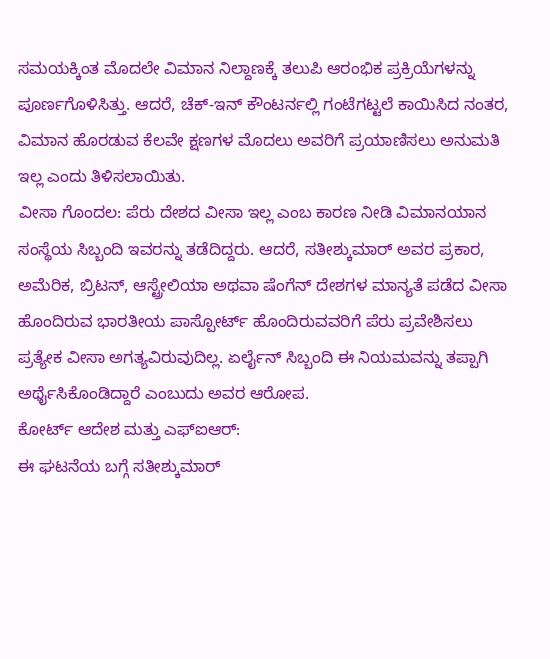ಸಮಯಕ್ಕಿಂತ ಮೊದಲೇ ವಿಮಾನ ನಿಲ್ದಾಣಕ್ಕೆ ತಲುಪಿ ಆರಂಭಿಕ ಪ್ರಕ್ರಿಯೆಗಳನ್ನು ಪೂರ್ಣಗೊಳಿಸಿತ್ತು. ಆದರೆ, ಚೆಕ್-ಇನ್ ಕೌಂಟರ್ನಲ್ಲಿ ಗಂಟೆಗಟ್ಟಲೆ ಕಾಯಿಸಿದ ನಂತರ, ವಿಮಾನ ಹೊರಡುವ ಕೆಲವೇ ಕ್ಷಣಗಳ ಮೊದಲು ಅವರಿಗೆ ಪ್ರಯಾಣಿಸಲು ಅನುಮತಿ ಇಲ್ಲ ಎಂದು ತಿಳಿಸಲಾಯಿತು.
ವೀಸಾ ಗೊಂದಲ: ಪೆರು ದೇಶದ ವೀಸಾ ಇಲ್ಲ ಎಂಬ ಕಾರಣ ನೀಡಿ ವಿಮಾನಯಾನ ಸಂಸ್ಥೆಯ ಸಿಬ್ಬಂದಿ ಇವರನ್ನು ತಡೆದಿದ್ದರು. ಆದರೆ, ಸತೀಶ್ಕುಮಾರ್ ಅವರ ಪ್ರಕಾರ, ಅಮೆರಿಕ, ಬ್ರಿಟನ್, ಆಸ್ಟ್ರೇಲಿಯಾ ಅಥವಾ ಷೆಂಗೆನ್ ದೇಶಗಳ ಮಾನ್ಯತೆ ಪಡೆದ ವೀಸಾ ಹೊಂದಿರುವ ಭಾರತೀಯ ಪಾಸ್ಪೋರ್ಟ್ ಹೊಂದಿರುವವರಿಗೆ ಪೆರು ಪ್ರವೇಶಿಸಲು ಪ್ರತ್ಯೇಕ ವೀಸಾ ಅಗತ್ಯವಿರುವುದಿಲ್ಲ. ಏರ್ಲೈನ್ ಸಿಬ್ಬಂದಿ ಈ ನಿಯಮವನ್ನು ತಪ್ಪಾಗಿ ಅರ್ಥೈಸಿಕೊಂಡಿದ್ದಾರೆ ಎಂಬುದು ಅವರ ಆರೋಪ.
ಕೋರ್ಟ್ ಆದೇಶ ಮತ್ತು ಎಫ್ಐಆರ್:
ಈ ಘಟನೆಯ ಬಗ್ಗೆ ಸತೀಶ್ಕುಮಾರ್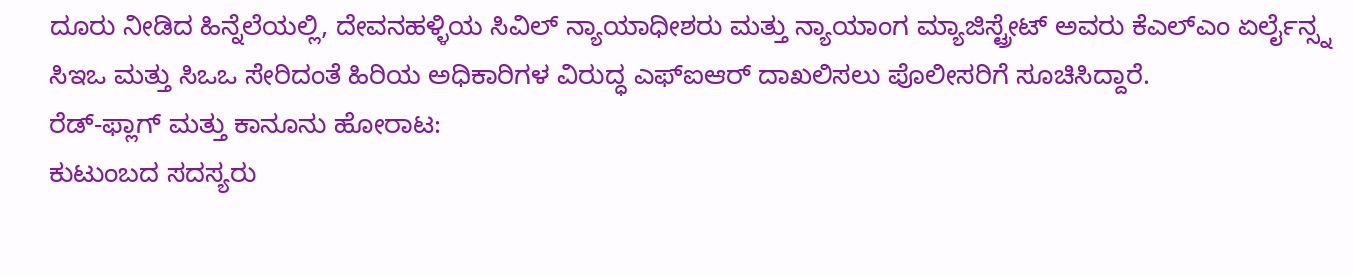ದೂರು ನೀಡಿದ ಹಿನ್ನೆಲೆಯಲ್ಲಿ, ದೇವನಹಳ್ಳಿಯ ಸಿವಿಲ್ ನ್ಯಾಯಾಧೀಶರು ಮತ್ತು ನ್ಯಾಯಾಂಗ ಮ್ಯಾಜಿಸ್ಟ್ರೇಟ್ ಅವರು ಕೆಎಲ್ಎಂ ಏರ್ಲೈನ್ಸ್ನ ಸಿಇಒ ಮತ್ತು ಸಿಒಒ ಸೇರಿದಂತೆ ಹಿರಿಯ ಅಧಿಕಾರಿಗಳ ವಿರುದ್ಧ ಎಫ್ಐಆರ್ ದಾಖಲಿಸಲು ಪೊಲೀಸರಿಗೆ ಸೂಚಿಸಿದ್ದಾರೆ.
ರೆಡ್-ಫ್ಲಾಗ್ ಮತ್ತು ಕಾನೂನು ಹೋರಾಟ:
ಕುಟುಂಬದ ಸದಸ್ಯರು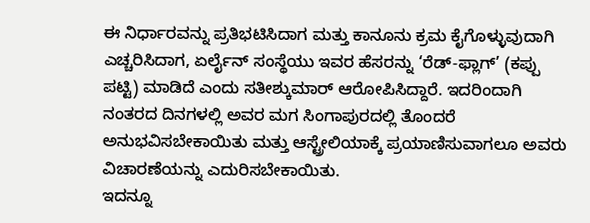ಈ ನಿರ್ಧಾರವನ್ನು ಪ್ರತಿಭಟಿಸಿದಾಗ ಮತ್ತು ಕಾನೂನು ಕ್ರಮ ಕೈಗೊಳ್ಳುವುದಾಗಿ ಎಚ್ಚರಿಸಿದಾಗ, ಏರ್ಲೈನ್ ಸಂಸ್ಥೆಯು ಇವರ ಹೆಸರನ್ನು ‘ರೆಡ್-ಫ್ಲಾಗ್’ (ಕಪ್ಪು ಪಟ್ಟಿ) ಮಾಡಿದೆ ಎಂದು ಸತೀಶ್ಕುಮಾರ್ ಆರೋಪಿಸಿದ್ದಾರೆ. ಇದರಿಂದಾಗಿ ನಂತರದ ದಿನಗಳಲ್ಲಿ ಅವರ ಮಗ ಸಿಂಗಾಪುರದಲ್ಲಿ ತೊಂದರೆ ಅನುಭವಿಸಬೇಕಾಯಿತು ಮತ್ತು ಆಸ್ಟ್ರೇಲಿಯಾಕ್ಕೆ ಪ್ರಯಾಣಿಸುವಾಗಲೂ ಅವರು ವಿಚಾರಣೆಯನ್ನು ಎದುರಿಸಬೇಕಾಯಿತು.
ಇದನ್ನೂ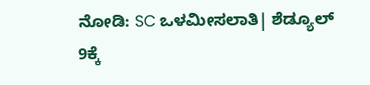ನೋಡಿ: SC ಒಳಮೀಸಲಾತಿ| ಶೆಡ್ಯೂಲ್ 9ಕ್ಕೆ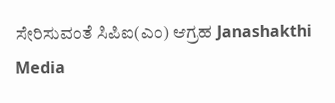ಸೇರಿಸುವಂತೆ ಸಿಪಿಐ(ಎಂ) ಆಗ್ರಹ Janashakthi Media